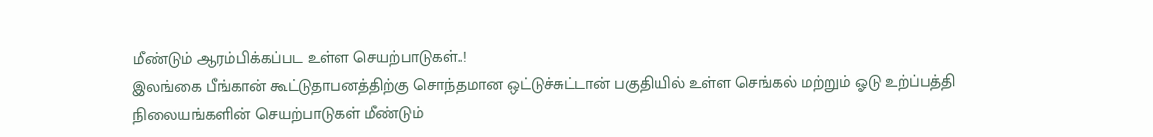மீண்டும் ஆரம்பிக்கப்பட உள்ள செயற்பாடுகள்..!
இலங்கை பீங்கான் கூட்டுதாபனத்திற்கு சொந்தமான ஒட்டுச்சுட்டான் பகுதியில் உள்ள செங்கல் மற்றும் ஓடு உற்ப்பத்தி நிலையங்களின் செயற்பாடுகள் மீண்டும்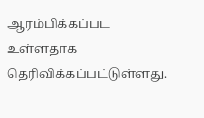ஆரம்பிக்கப்பட உள்ளதாக தெரிவிக்கப்பட்டுள்ளது.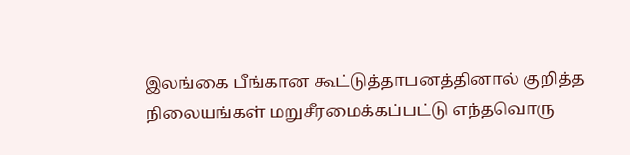இலங்கை பீங்கான கூட்டுத்தாபனத்தினால் குறித்த நிலையங்கள் மறுசீரமைக்கப்பட்டு எந்தவொரு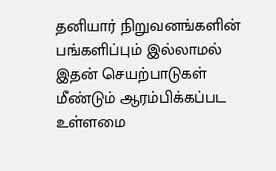தனியார் நிறுவனங்களின் பங்களிப்பும் இல்லாமல் இதன் செயற்பாடுகள் மீண்டும் ஆரம்பிக்கப்பட உள்ளமை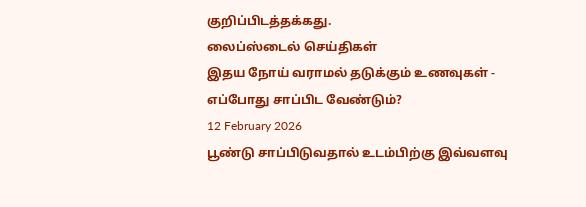குறிப்பிடத்தக்கது.
லைப்ஸ்டைல் செய்திகள்
இதய நோய் வராமல் தடுக்கும் உணவுகள் - எப்போது சாப்பிட வேண்டும்?
12 February 2026
பூண்டு சாப்பிடுவதால் உடம்பிற்கு இவ்வளவு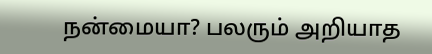நன்மையா? பலரும் அறியாத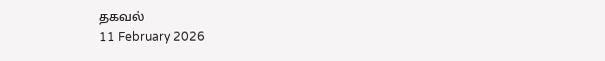தகவல்
11 February 2026